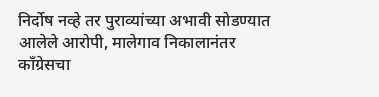निर्दोष नव्हे तर पुराव्यांच्या अभावी सोडण्यात आलेले आरोपी, मालेगाव निकालानंतर कॉंग्रेसचा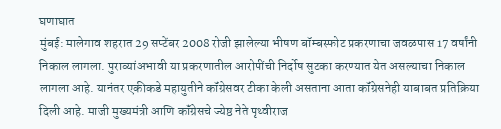घणाघात
मुंबई: मालेगाव शहरात 29 सप्टेंबर 2008 रोजी झालेल्या भीषण बॉम्बस्फोट प्रकरणाचा जवळपास 17 वर्षांनी निकाल लागला. पुराव्यांअभावी या प्रकरणातील आरोपींची निर्दोष सुटका करण्यात येत असल्याचा निकाल लागला आहे. यानंतर एकीकडे महायुतीने कॉंग्रेसवर टीका केली असताना आता कॉंग्रेसनेही याबाबत प्रतिक्रिया दिली आहे. माजी मुख्यमंत्री आणि कॉंग्रेसचे ज्येष्ठ नेते पृथ्वीराज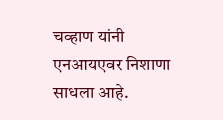चव्हाण यांनी एनआयएवर निशाणा साधला आहे.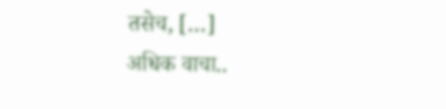तसेच, […]
अधिक वाचा..